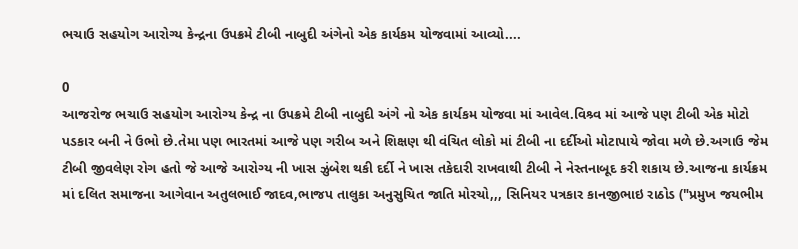ભચાઉ સહયોગ આરોગ્ય કેન્દ્રના ઉપક્રમે ટીબી નાબુદી અંગેનો એક કાર્યકમ યોજવામાં આવ્યો....

0
આજરોજ ભચાઉ સહયોગ આરોગ્ય કેન્દ્ર ના ઉપક્રમે ટીબી નાબુદી અંગે નો એક કાર્યકમ યોજવા માં આવેલ.વિશ્ર્વ માં આજે પણ ટીબી એક મોટો પડકાર બની ને ઉભો છે.તેમા પણ ભારતમાં આજે પણ ગરીબ અને શિક્ષણ થી વંચિત લોકો માં ટીબી ના દર્દીઓ મોટાપાયે જોવા મળે છે.અગાઉ જેમ ટીબી જીવલેણ રોગ હતો જે આજે આરોગ્ય ની ખાસ ઝુંબેશ થકી દર્દી ને ખાસ તકેદારી રાખવાથી ટીબી ને નેસ્તનાબૂદ કરી શકાય છે.આજના કાર્યક્રમ માં દલિત સમાજના આગેવાન અતુલભાઈ જાદવ,ભાજપ તાલુકા અનુસુચિત જાતિ મોરચો,,, સિનિયર પત્રકાર કાનજીભાઇ રાઠોડ ("પ્રમુખ જયભીમ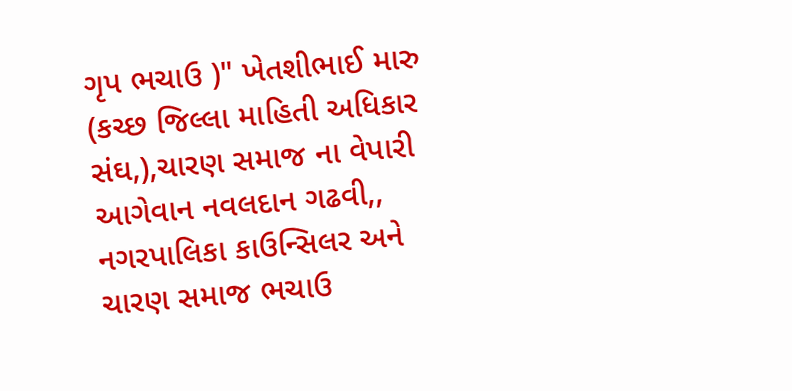ગૃપ ભચાઉ )" ખેતશીભાઈ મારુ (કચ્છ જિલ્લા માહિતી અધિકાર સંઘ,),ચારણ સમાજ ના વેપારી આગેવાન નવલદાન ગઢવી,, નગરપાલિકા કાઉન્સિલર અને ચારણ સમાજ ભચાઉ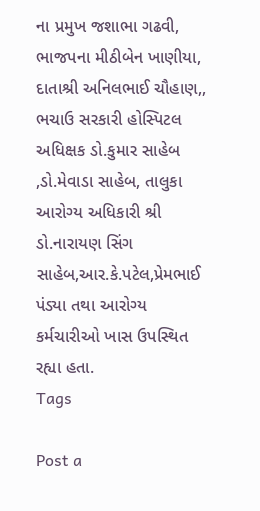ના પ્રમુખ જશાભા ગઢવી, ભાજપના મીઠીબેન ખાણીયા, દાતાશ્રી અનિલભાઈ ચૌહાણ,, ભચાઉ સરકારી હોસ્પિટલ અધિક્ષક ડો.કુમાર સાહેબ ,ડો.મેવાડા સાહેબ, તાલુકા આરોગ્ય અધિકારી શ્રી ડો.નારાયણ સિંગ સાહેબ,આર.કે.પટેલ,પ્રેમભાઈ પંડ્યા તથા આરોગ્ય કર્મચારીઓ ખાસ ઉપસ્થિત રહ્યા હતા.
Tags

Post a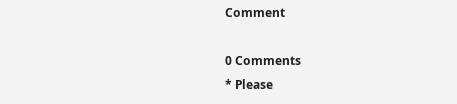Comment

0 Comments
* Please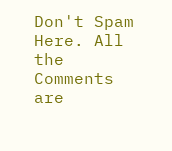Don't Spam Here. All the Comments are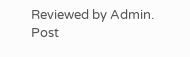Reviewed by Admin.
Post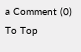a Comment (0)
To Top